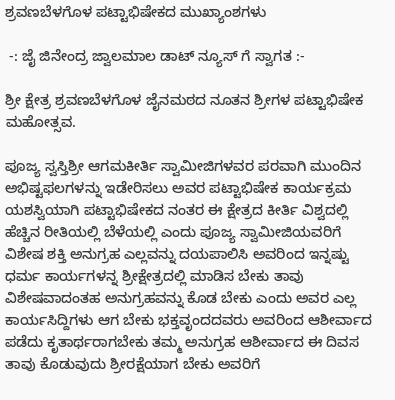ಶ್ರವಣಬೆಳಗೊಳ ಪಟ್ಟಾಭಿಷೇಕದ ಮುಖ್ಯಾಂಶಗಳು

 -: ಜೈ ಜಿನೇಂದ್ರ ಜ್ವಾಲಮಾಲ ಡಾಟ್ ನ್ಯೂಸ್ ಗೆ ಸ್ವಾಗತ :-

ಶ್ರೀ ಕ್ಷೇತ್ರ ಶ್ರವಣಬೆಳಗೊಳ ಜೈನಮಠದ ನೂತನ ಶ್ರೀಗಳ ಪಟ್ಟಾಭಿಷೇಕ ಮಹೋತ್ಸವ.

ಪೂಜ್ಯ ಸ್ವಸ್ತಿಶ್ರೀ ಆಗಮಕೀರ್ತಿ ಸ್ವಾಮೀಜಿಗಳವರ ಪರವಾಗಿ ಮುಂದಿನ ಅಭಿಷ್ಟಫಲಗಳನ್ನು ಇಡೇರಿಸಲು ಅವರ ಪಟ್ಟಾಭಿಷೇಕ ಕಾರ್ಯಕ್ರಮ ಯಶಸ್ವಿಯಾಗಿ ಪಟ್ಟಾಭಿಷೇಕದ ನಂತರ ಈ ಕ್ಷೇತ್ರದ ಕೀರ್ತಿ ವಿಶ್ವದಲ್ಲಿ ಹೆಚ್ಚಿನ ರೀತಿಯಲ್ಲಿ ಬೆಳೆಯಲ್ಲಿ ಎಂದು ಪೂಜ್ಯ ಸ್ವಾಮೀಜಿಯವರಿಗೆ ವಿಶೇಷ ಶಕ್ತಿ ಅನುಗ್ರಹ ಎಲ್ಲವನ್ನು ದಯಪಾಲಿಸಿ ಅವರಿಂದ ಇನ್ನಷ್ಟು ಧರ್ಮ ಕಾರ್ಯಗಳನ್ನ ಶ್ರೀಕ್ಷೇತ್ರದಲ್ಲಿ ಮಾಡಿಸ ಬೇಕು ತಾವು ವಿಶೇಷವಾದಂತಹ ಅನುಗ್ರಹವನ್ನು ಕೊಡ ಬೇಕು ಎಂದು ಅವರ ಎಲ್ಲ ಕಾರ್ಯಸಿದ್ದಿಗಳು ಆಗ ಬೇಕು ಭಕ್ತವೃಂದದವರು ಅವರಿಂದ ಆಶೀರ್ವಾದ ಪಡೆದು ಕೃತಾರ್ಥರಾಗಬೇಕು ತಮ್ಮ ಅನುಗ್ರಹ ಆಶೀರ್ವಾದ ಈ ದಿವಸ ತಾವು ಕೊಡುವುದು ಶ್ರೀರಕ್ಷೆಯಾಗ ಬೇಕು ಅವರಿಗೆ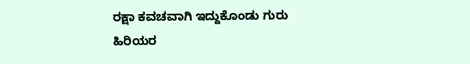ರಕ್ಷಾ ಕವಚವಾಗಿ ಇದ್ದುಕೊಂಡು ಗುರು ಹಿರಿಯರ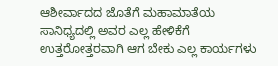ಆಶೀರ್ವಾದದ ಜೊತೆಗೆ ಮಹಾಮಾತೆಯ ಸಾನಿಧ್ಯದಲ್ಲಿ ಅವರ ಎಲ್ಲ ಹೇಳಿಕೆಗೆ ಉತ್ತರೋತ್ತರವಾಗಿ ಆಗ ಬೇಕು ಎಲ್ಲ ಕಾರ್ಯಗಳು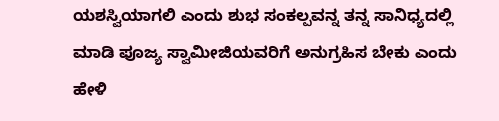ಯಶಸ್ವಿಯಾಗಲಿ ಎಂದು ಶುಭ ಸಂಕಲ್ಪವನ್ನ ತನ್ನ ಸಾನಿಧ್ಯದಲ್ಲಿ ಮಾಡಿ ಪೂಜ್ಯ ಸ್ವಾಮೀಜಿಯವರಿಗೆ ಅನುಗ್ರಹಿಸ ಬೇಕು ಎಂದು ಹೇಳಿ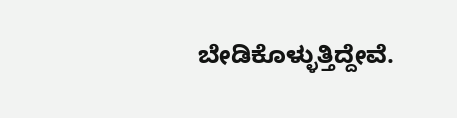ಬೇಡಿಕೊಳ್ಳುತ್ತಿದ್ದೇವೆ.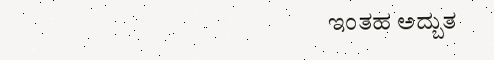ಇಂತಹ ಅದ್ಬುತ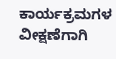ಕಾರ್ಯಕ್ರಮಗಳ  ವೀಕ್ಷಣೆಗಾಗಿ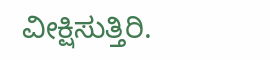ವೀಕ್ಷಿಸುತ್ತಿರಿ.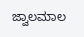ಜ್ವಾಲಮಾಲ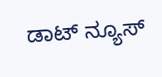ಡಾಟ್ ನ್ಯೂಸ್